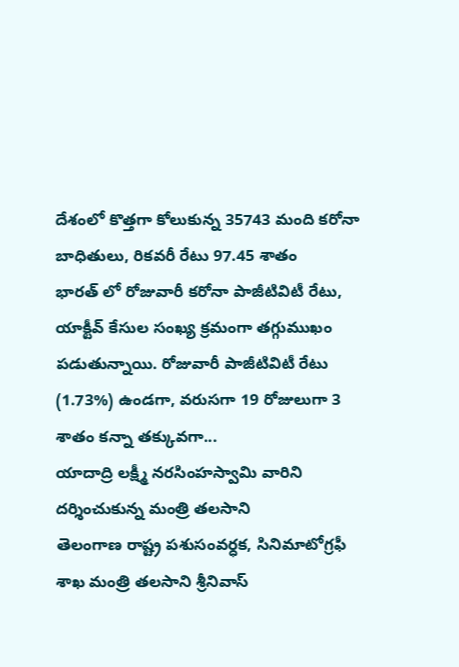దేశంలో కొత్తగా కోలుకున్న 35743 మంది కరోనా బాధితులు, రికవరీ రేటు 97.45 శాతం
భారత్ లో రోజువారీ కరోనా పాజీటివిటీ రేటు, యాక్టీవ్ కేసుల సంఖ్య క్రమంగా తగ్గుముఖం పడుతున్నాయి. రోజువారీ పాజీటివిటీ రేటు (1.73%) ఉండగా, వరుసగా 19 రోజులుగా 3 శాతం కన్నా తక్కువగా...
యాదాద్రి లక్ష్మీ నరసింహస్వామి వారిని దర్శించుకున్న మంత్రి తలసాని
తెలంగాణ రాష్ట్ర పశుసంవర్ధక, సినిమాటోగ్రఫీ శాఖ మంత్రి తలసాని శ్రీనివాస్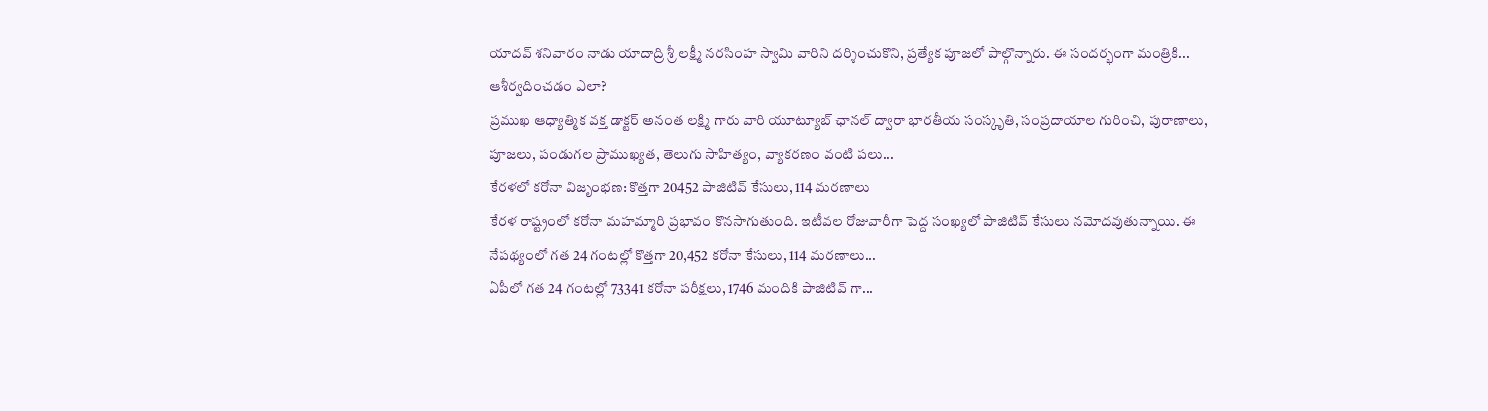యాదవ్ శనివారం నాడు యాదాద్రి శ్రీ లక్ష్మీ నరసింహ స్వామి వారిని దర్శించుకొని, ప్రత్యేక పూజలో పాల్గొన్నారు. ఈ సందర్భంగా మంత్రికి...
ఆశీర్వదించడం ఎలా?
ప్రముఖ ఆధ్యాత్మిక వక్త డాక్టర్ అనంత లక్ష్మి గారు వారి యూట్యూబ్ ఛానల్ ద్వారా భారతీయ సంస్కృతి, సంప్రదాయాల గురించి, పురాణాలు, పూజలు, పండుగల ప్రాముఖ్యత, తెలుగు సాహిత్యం, వ్యాకరణం వంటి పలు...
కేరళలో కరోనా విజృంభణ: కొత్తగా 20452 పాజిటివ్ కేసులు, 114 మరణాలు
కేరళ రాష్ట్రంలో కరోనా మహమ్మారి ప్రభావం కొనసాగుతుంది. ఇటీవల రోజువారీగా పెద్ద సంఖ్యలో పాజిటివ్ కేసులు నమోదవుతున్నాయి. ఈ నేపథ్యంలో గత 24 గంటల్లో కొత్తగా 20,452 కరోనా కేసులు, 114 మరణాలు...
ఏపీలో గత 24 గంటల్లో 73341 కరోనా పరీక్షలు, 1746 మందికి పాజిటివ్ గా...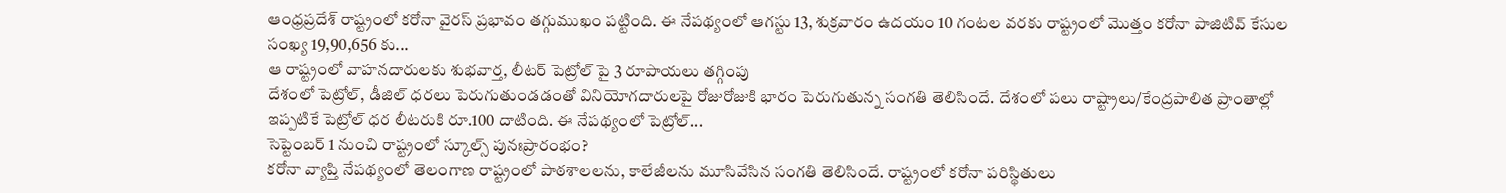ఆంధ్రప్రదేశ్ రాష్ట్రంలో కరోనా వైరస్ ప్రభావం తగ్గుముఖం పట్టింది. ఈ నేపథ్యంలో ఆగస్టు 13, శుక్రవారం ఉదయం 10 గంటల వరకు రాష్ట్రంలో మొత్తం కరోనా పాజిటివ్ కేసుల సంఖ్య 19,90,656 కు...
ఆ రాష్ట్రంలో వాహనదారులకు శుభవార్త, లీటర్ పెట్రోల్ పై 3 రూపాయలు తగ్గింపు
దేశంలో పెట్రోల్, డీజిల్ ధరలు పెరుగుతుండడంతో వినియోగదారులపై రోజురోజుకి భారం పెరుగుతున్న సంగతి తెలిసిందే. దేశంలో పలు రాష్ట్రాలు/కేంద్రపాలిత ప్రాంతాల్లో ఇప్పటికే పెట్రోల్ ధర లీటరుకి రూ.100 దాటింది. ఈ నేపథ్యంలో పెట్రోల్...
సెప్టెంబర్ 1 నుంచి రాష్ట్రంలో స్కూల్స్ పునఃప్రారంభం?
కరోనా వ్యాప్తి నేపథ్యంలో తెలంగాణ రాష్ట్రంలో పాఠశాలలను, కాలేజీలను మూసివేసిన సంగతి తెలిసిందే. రాష్ట్రంలో కరోనా పరిస్థితులు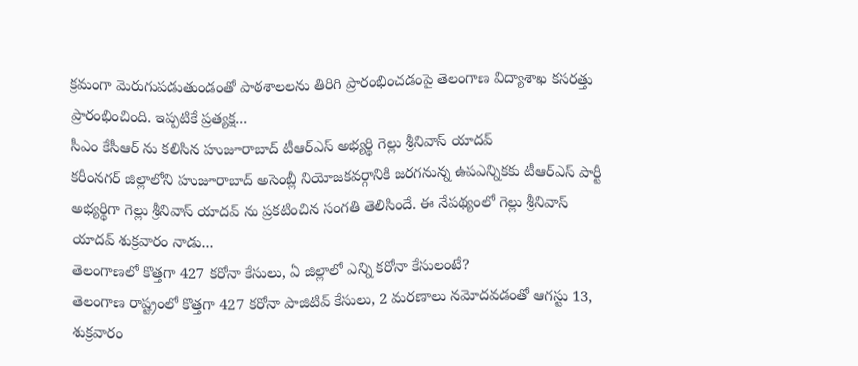క్రమంగా మెరుగుపడుతుండంతో పాఠశాలలను తిరిగి ప్రారంభించడంపై తెలంగాణ విద్యాశాఖ కసరత్తు ప్రారంభించింది. ఇప్పటికే ప్రత్యక్ష...
సీఎం కేసీఆర్ ను కలిసిన హుజూరాబాద్ టీఆర్ఎస్ అభ్యర్థి గెల్లు శ్రీనివాస్ యాదవ్
కరీంనగర్ జిల్లాలోని హుజూరాబాద్ అసెంబ్లీ నియోజకవర్గానికి జరగనున్న ఉపఎన్నికకు టీఆర్ఎస్ పార్టీ అభ్యర్థిగా గెల్లు శ్రీనివాస్ యాదవ్ ను ప్రకటించిన సంగతి తెలిసిందే. ఈ నేపథ్యంలో గెల్లు శ్రీనివాస్ యాదవ్ శుక్రవారం నాడు...
తెలంగాణలో కొత్తగా 427 కరోనా కేసులు, ఏ జిల్లాలో ఎన్ని కరోనా కేసులంటే?
తెలంగాణ రాష్ట్రంలో కొత్తగా 427 కరోనా పాజిటివ్ కేసులు, 2 మరణాలు నమోదవడంతో ఆగస్టు 13, శుక్రవారం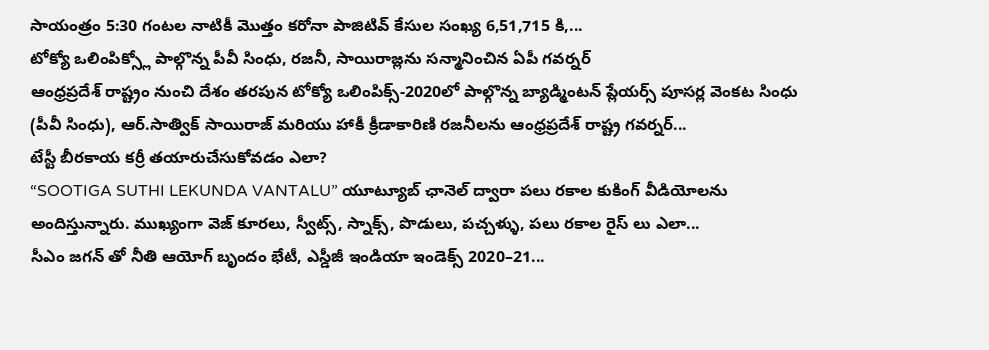సాయంత్రం 5:30 గంటల నాటికీ మొత్తం కరోనా పాజిటివ్ కేసుల సంఖ్య 6,51,715 కి,...
టోక్యో ఒలింపిక్స్లో పాల్గొన్న పీవీ సింధు, రజనీ, సాయిరాజ్లను సన్మానించిన ఏపీ గవర్నర్
ఆంధ్రప్రదేశ్ రాష్ట్రం నుంచి దేశం తరపున టోక్యో ఒలింపిక్స్-2020లో పాల్గొన్న బ్యాడ్మింటన్ ప్లేయర్స్ పూసర్ల వెంకట సింధు (పీవీ సింధు), ఆర్.సాత్విక్ సాయిరాజ్ మరియు హాకీ క్రీడాకారిణి రజనీలను ఆంధ్రప్రదేశ్ రాష్ట్ర గవర్నర్...
టేస్టీ బీరకాయ కర్రీ తయారుచేసుకోవడం ఎలా?
“SOOTIGA SUTHI LEKUNDA VANTALU” యూట్యూబ్ ఛానెల్ ద్వారా పలు రకాల కుకింగ్ వీడియోలను అందిస్తున్నారు. ముఖ్యంగా వెజ్ కూరలు, స్వీట్స్, స్నాక్స్, పొడులు, పచ్చళ్ళు, పలు రకాల రైస్ లు ఎలా...
సీఎం జగన్ తో నీతి ఆయోగ్ బృందం భేటీ, ఎస్డీజీ ఇండియా ఇండెక్స్ 2020–21...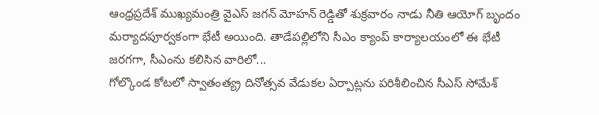ఆంధ్రప్రదేశ్ ముఖ్యమంత్రి వైఎస్ జగన్ మోహన్ రెడ్డితో శుక్రవారం నాడు నీతి ఆయోగ్ బృందం మర్యాదపూర్వకంగా భేటీ అయింది. తాడేపల్లిలోని సీఎం క్యాంప్ కార్యాలయంలో ఈ భేటీ జరగగా, సీఎంను కలిసిన వారిలో...
గోల్కొండ కోటలో స్వాతంత్య్ర దినోత్సవ వేడుకల ఏర్పాట్లను పరిశీలించిన సీఎస్ సోమేశ్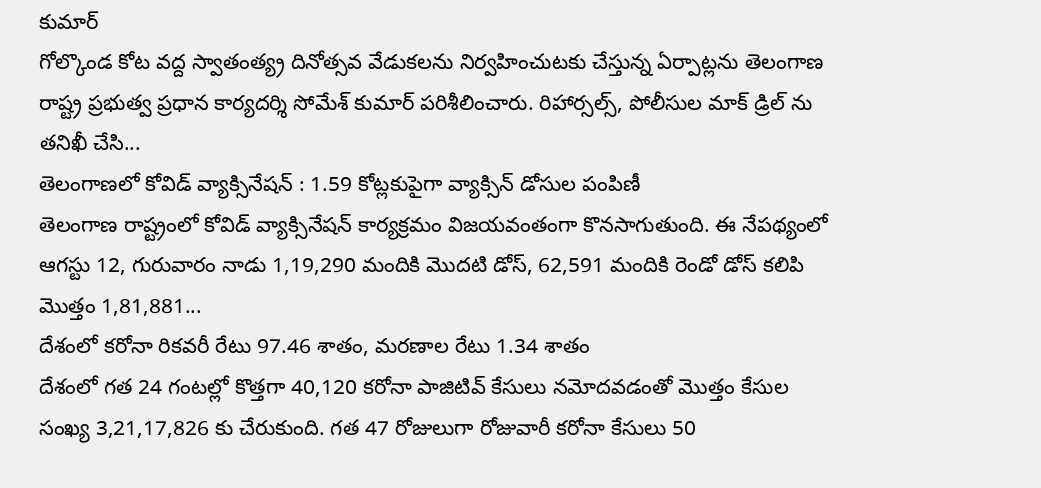కుమార్
గోల్కొండ కోట వద్ద స్వాతంత్య్ర దినోత్సవ వేడుకలను నిర్వహించుటకు చేస్తున్న ఏర్పాట్లను తెలంగాణ రాష్ట్ర ప్రభుత్వ ప్రధాన కార్యదర్శి సోమేశ్ కుమార్ పరిశీలించారు. రిహార్సల్స్, పోలీసుల మాక్ డ్రిల్ ను తనిఖీ చేసి...
తెలంగాణలో కోవిడ్ వ్యాక్సినేషన్ : 1.59 కోట్లకుపైగా వ్యాక్సిన్ డోసుల పంపిణీ
తెలంగాణ రాష్ట్రంలో కోవిడ్ వ్యాక్సినేషన్ కార్యక్రమం విజయవంతంగా కొనసాగుతుంది. ఈ నేపథ్యంలో ఆగస్టు 12, గురువారం నాడు 1,19,290 మందికి మొదటి డోస్, 62,591 మందికి రెండో డోస్ కలిపి మొత్తం 1,81,881...
దేశంలో కరోనా రికవరీ రేటు 97.46 శాతం, మరణాల రేటు 1.34 శాతం
దేశంలో గత 24 గంటల్లో కొత్తగా 40,120 కరోనా పాజిటివ్ కేసులు నమోదవడంతో మొత్తం కేసుల సంఖ్య 3,21,17,826 కు చేరుకుంది. గత 47 రోజులుగా రోజువారీ కరోనా కేసులు 50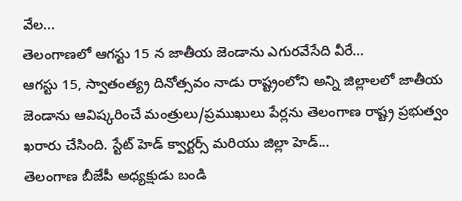వేల...
తెలంగాణలో ఆగస్టు 15 న జాతీయ జెండాను ఎగురవేసేది వీరే…
ఆగస్టు 15, స్వాతంత్య్ర దినోత్సవం నాడు రాష్ట్రంలోని అన్ని జిల్లాలలో జాతీయ జెండాను ఆవిష్కరించే మంత్రులు/ప్రముఖులు పేర్లను తెలంగాణ రాష్ట్ర ప్రభుత్వం ఖరారు చేసింది. స్టేట్ హెడ్ క్వార్టర్స్ మరియు జిల్లా హెడ్...
తెలంగాణ బీజేపీ అధ్యక్షుడు బండి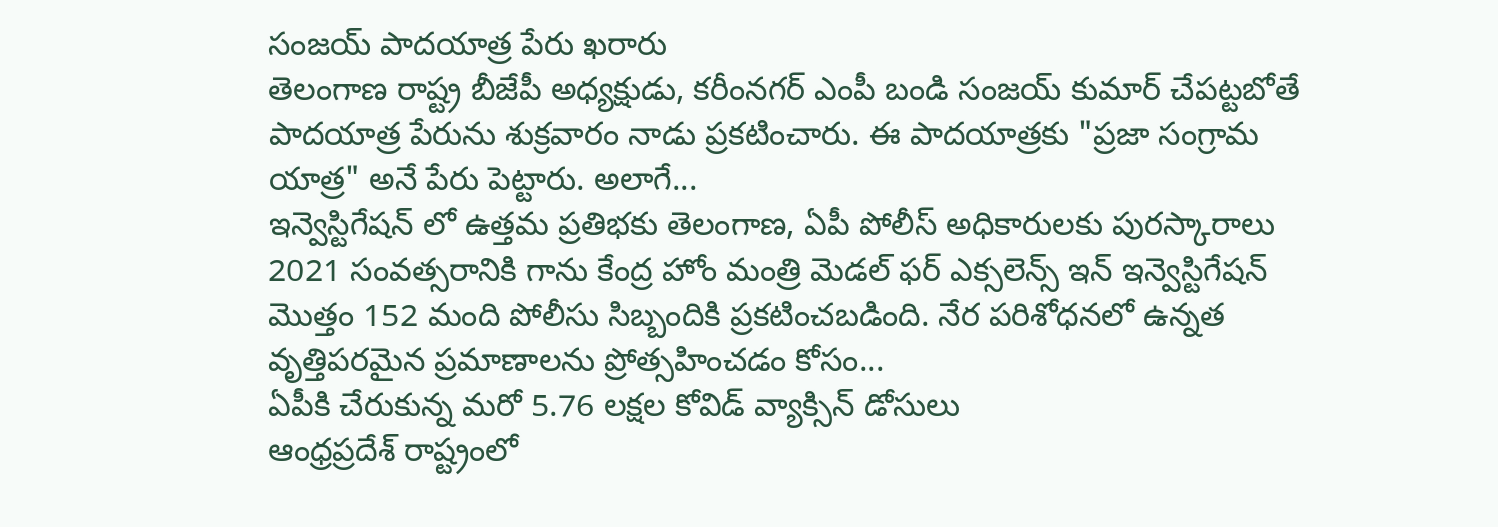సంజయ్ పాదయాత్ర పేరు ఖరారు
తెలంగాణ రాష్ట్ర బీజేపీ అధ్యక్షుడు, కరీంనగర్ ఎంపీ బండి సంజయ్ కుమార్ చేపట్టబోతే పాదయాత్ర పేరును శుక్రవారం నాడు ప్రకటించారు. ఈ పాదయాత్రకు "ప్రజా సంగ్రామ యాత్ర" అనే పేరు పెట్టారు. అలాగే...
ఇన్వెస్టిగేషన్ లో ఉత్తమ ప్రతిభకు తెలంగాణ, ఏపీ పోలీస్ అధికారులకు పురస్కారాలు
2021 సంవత్సరానికి గాను కేంద్ర హోం మంత్రి మెడల్ ఫర్ ఎక్సలెన్స్ ఇన్ ఇన్వెస్టిగేషన్ మొత్తం 152 మంది పోలీసు సిబ్బందికి ప్రకటించబడింది. నేర పరిశోధనలో ఉన్నత వృత్తిపరమైన ప్రమాణాలను ప్రోత్సహించడం కోసం...
ఏపీకి చేరుకున్న మరో 5.76 లక్షల కోవిడ్ వ్యాక్సిన్ డోసులు
ఆంధ్రప్రదేశ్ రాష్ట్రంలో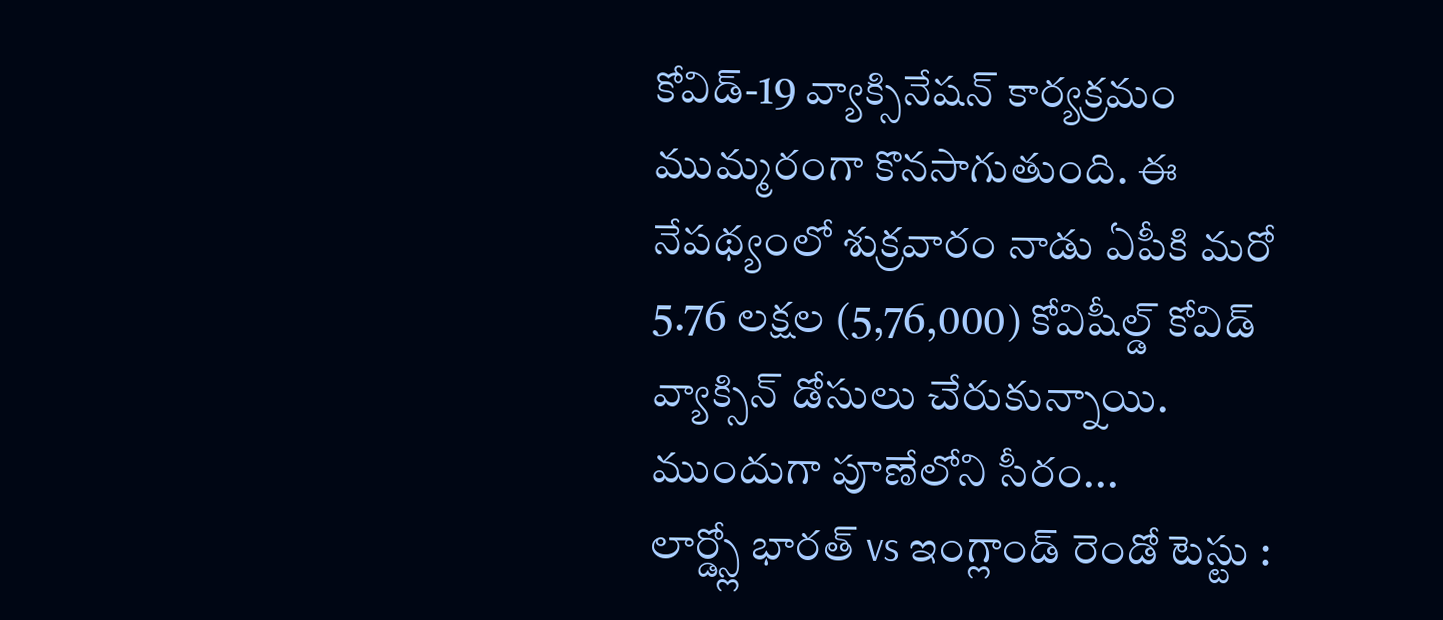కోవిడ్-19 వ్యాక్సినేషన్ కార్యక్రమం ముమ్మరంగా కొనసాగుతుంది. ఈ నేపథ్యంలో శుక్రవారం నాడు ఏపీకి మరో 5.76 లక్షల (5,76,000) కోవిషీల్డ్ కోవిడ్ వ్యాక్సిన్ డోసులు చేరుకున్నాయి. ముందుగా పూణేలోని సీరం...
లార్డ్స్లో భారత్ vs ఇంగ్లాండ్ రెండో టెస్టు :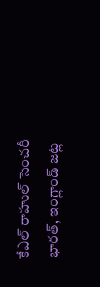కేఎల్ రాహుల్ సెంచరీ
భారత్, ఇంగ్లాండ్ జట్ల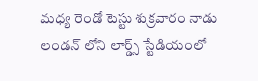మధ్య రెండో టెస్టు శుక్రవారం నాడు లండన్ లోని లార్డ్స్ స్టేడియంలో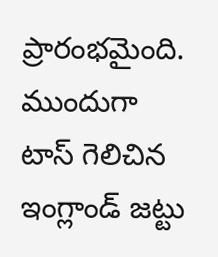ప్రారంభమైంది. ముందుగా టాస్ గెలిచిన ఇంగ్లాండ్ జట్టు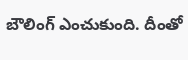బౌలింగ్ ఎంచుకుంది. దీంతో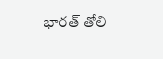భారత్ తోలి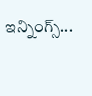ఇన్నింగ్స్...